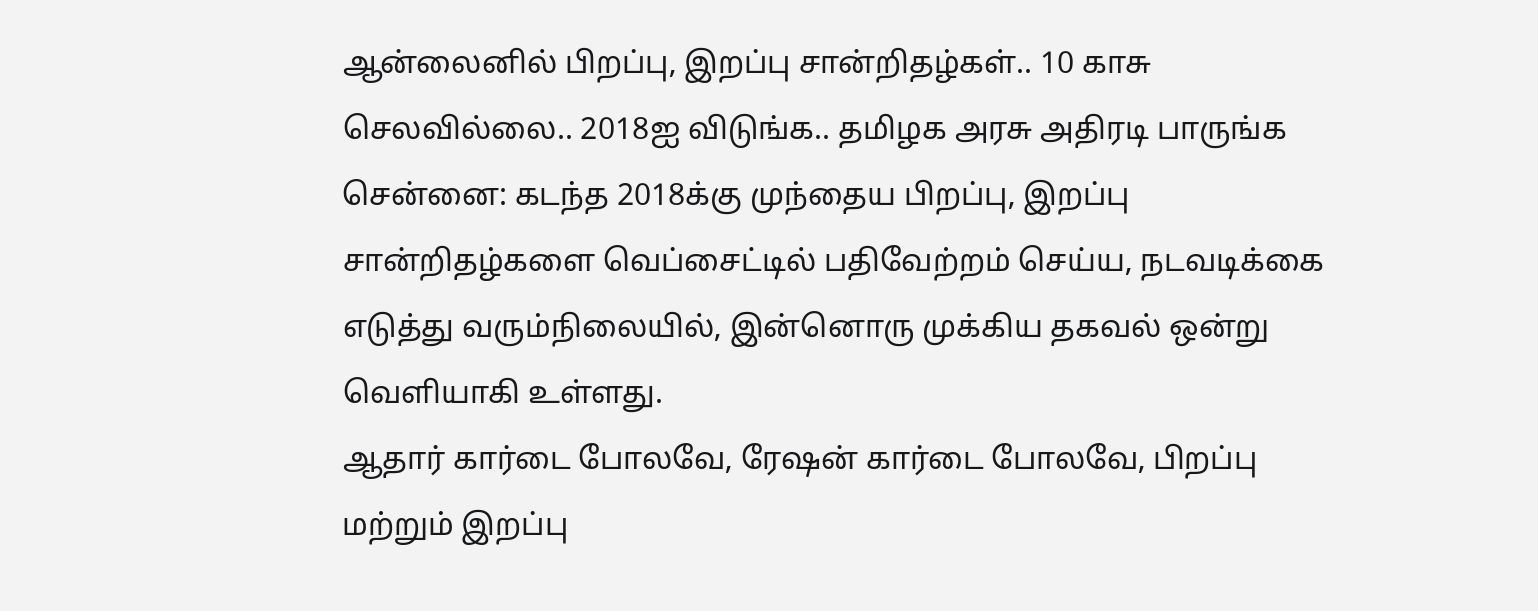ஆன்லைனில் பிறப்பு, இறப்பு சான்றிதழ்கள்.. 10 காசு செலவில்லை.. 2018ஐ விடுங்க.. தமிழக அரசு அதிரடி பாருங்க
சென்னை: கடந்த 2018க்கு முந்தைய பிறப்பு, இறப்பு சான்றிதழ்களை வெப்சைட்டில் பதிவேற்றம் செய்ய, நடவடிக்கை எடுத்து வரும்நிலையில், இன்னொரு முக்கிய தகவல் ஒன்று வெளியாகி உள்ளது.
ஆதார் கார்டை போலவே, ரேஷன் கார்டை போலவே, பிறப்பு மற்றும் இறப்பு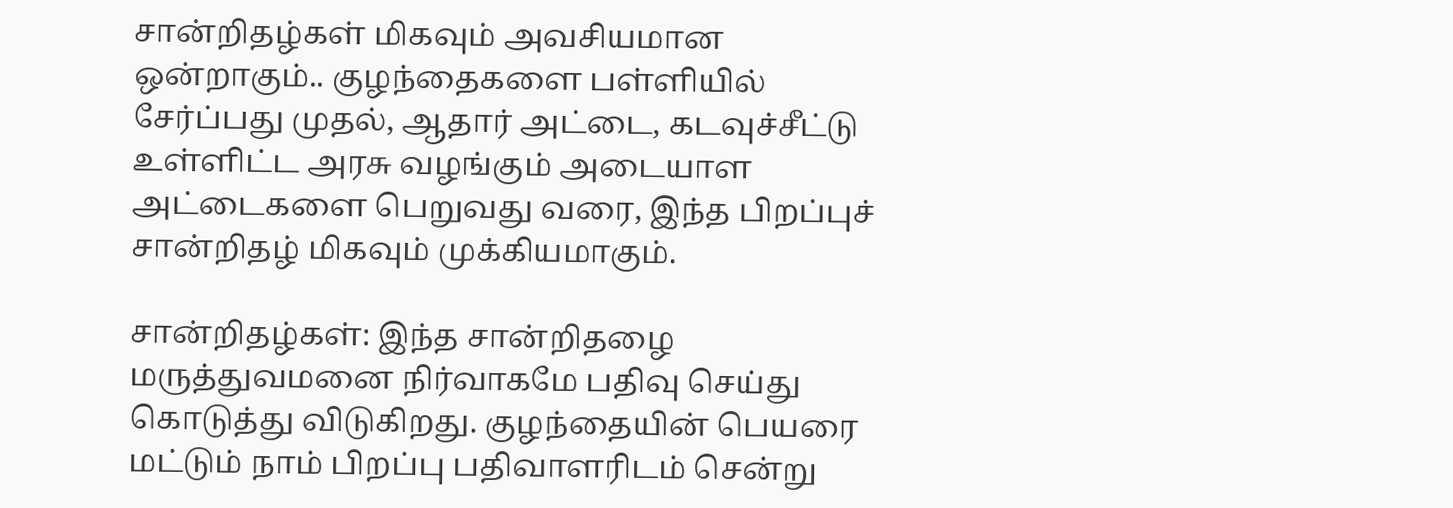சான்றிதழ்கள் மிகவும் அவசியமான ஒன்றாகும்.. குழந்தைகளை பள்ளியில் சேர்ப்பது முதல், ஆதார் அட்டை, கடவுச்சீட்டு உள்ளிட்ட அரசு வழங்கும் அடையாள அட்டைகளை பெறுவது வரை, இந்த பிறப்புச் சான்றிதழ் மிகவும் முக்கியமாகும்.

சான்றிதழ்கள்: இந்த சான்றிதழை மருத்துவமனை நிர்வாகமே பதிவு செய்து கொடுத்து விடுகிறது. குழந்தையின் பெயரை மட்டும் நாம் பிறப்பு பதிவாளரிடம் சென்று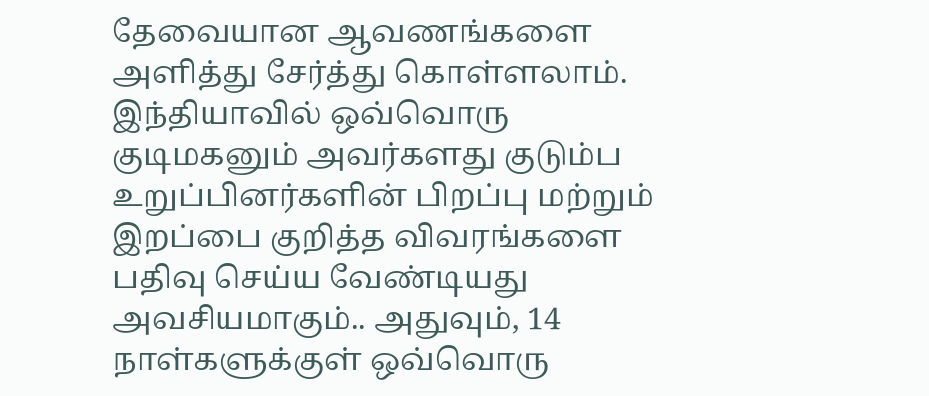தேவையான ஆவணங்களை அளித்து சேர்த்து கொள்ளலாம்.
இந்தியாவில் ஒவ்வொரு குடிமகனும் அவர்களது குடும்ப உறுப்பினர்களின் பிறப்பு மற்றும் இறப்பை குறித்த விவரங்களை பதிவு செய்ய வேண்டியது அவசியமாகும்.. அதுவும், 14 நாள்களுக்குள் ஒவ்வொரு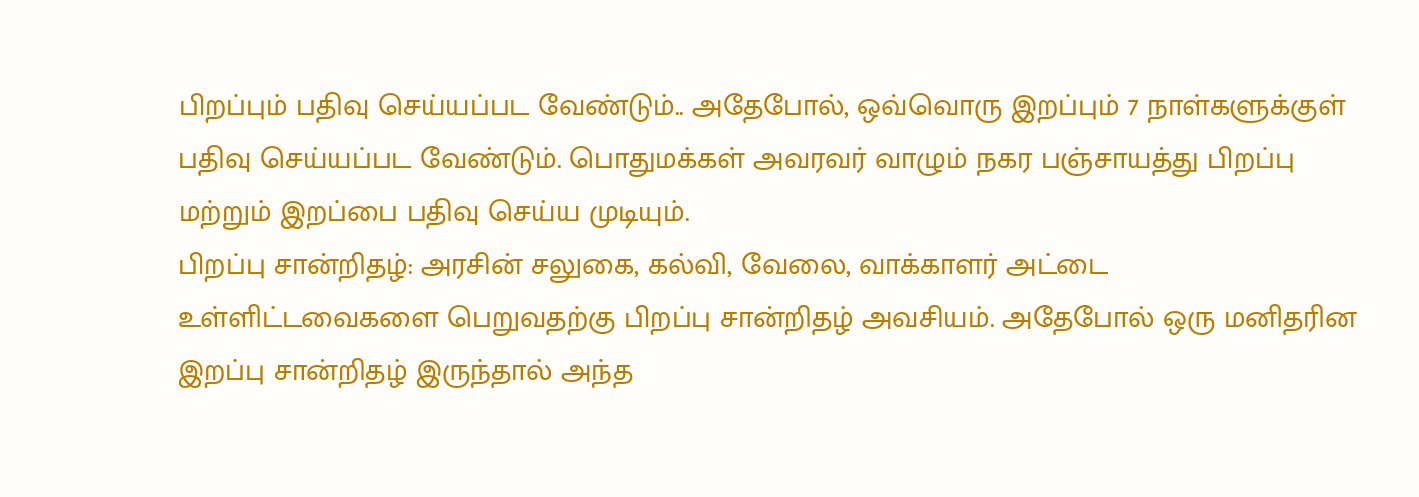பிறப்பும் பதிவு செய்யப்பட வேண்டும்.. அதேபோல், ஒவ்வொரு இறப்பும் 7 நாள்களுக்குள் பதிவு செய்யப்பட வேண்டும். பொதுமக்கள் அவரவர் வாழும் நகர பஞ்சாயத்து பிறப்பு மற்றும் இறப்பை பதிவு செய்ய முடியும்.
பிறப்பு சான்றிதழ்: அரசின் சலுகை, கல்வி, வேலை, வாக்காளர் அட்டை உள்ளிட்டவைகளை பெறுவதற்கு பிறப்பு சான்றிதழ் அவசியம். அதேபோல் ஒரு மனிதரின இறப்பு சான்றிதழ் இருந்தால் அந்த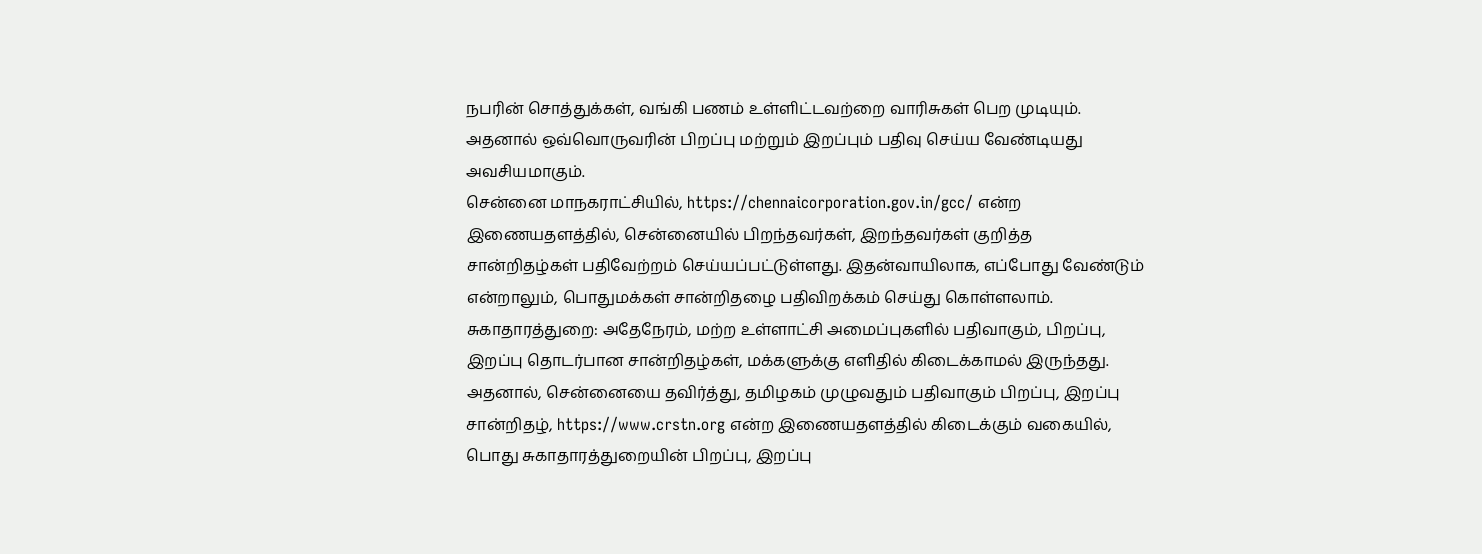நபரின் சொத்துக்கள், வங்கி பணம் உள்ளிட்டவற்றை வாரிசுகள் பெற முடியும். அதனால் ஒவ்வொருவரின் பிறப்பு மற்றும் இறப்பும் பதிவு செய்ய வேண்டியது அவசியமாகும்.
சென்னை மாநகராட்சியில், https://chennaicorporation.gov.in/gcc/ என்ற இணையதளத்தில், சென்னையில் பிறந்தவர்கள், இறந்தவர்கள் குறித்த சான்றிதழ்கள் பதிவேற்றம் செய்யப்பட்டுள்ளது. இதன்வாயிலாக, எப்போது வேண்டும் என்றாலும், பொதுமக்கள் சான்றிதழை பதிவிறக்கம் செய்து கொள்ளலாம்.
சுகாதாரத்துறை: அதேநேரம், மற்ற உள்ளாட்சி அமைப்புகளில் பதிவாகும், பிறப்பு, இறப்பு தொடர்பான சான்றிதழ்கள், மக்களுக்கு எளிதில் கிடைக்காமல் இருந்தது. அதனால், சென்னையை தவிர்த்து, தமிழகம் முழுவதும் பதிவாகும் பிறப்பு, இறப்பு சான்றிதழ், https://www.crstn.org என்ற இணையதளத்தில் கிடைக்கும் வகையில், பொது சுகாதாரத்துறையின் பிறப்பு, இறப்பு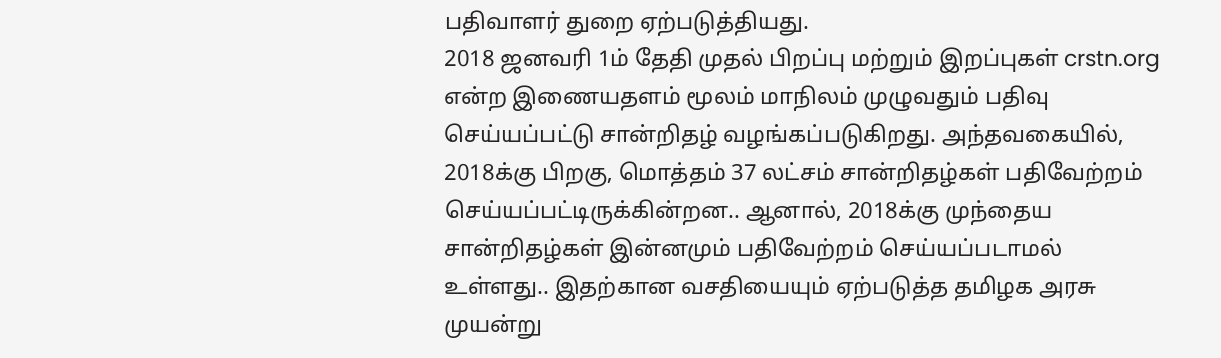பதிவாளர் துறை ஏற்படுத்தியது.
2018 ஜனவரி 1ம் தேதி முதல் பிறப்பு மற்றும் இறப்புகள் crstn.org என்ற இணையதளம் மூலம் மாநிலம் முழுவதும் பதிவு செய்யப்பட்டு சான்றிதழ் வழங்கப்படுகிறது. அந்தவகையில், 2018க்கு பிறகு, மொத்தம் 37 லட்சம் சான்றிதழ்கள் பதிவேற்றம் செய்யப்பட்டிருக்கின்றன.. ஆனால், 2018க்கு முந்தைய சான்றிதழ்கள் இன்னமும் பதிவேற்றம் செய்யப்படாமல் உள்ளது.. இதற்கான வசதியையும் ஏற்படுத்த தமிழக அரசு முயன்று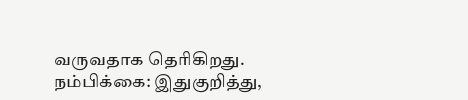வருவதாக தெரிகிறது.
நம்பிக்கை: இதுகுறித்து,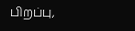பிறப்பு,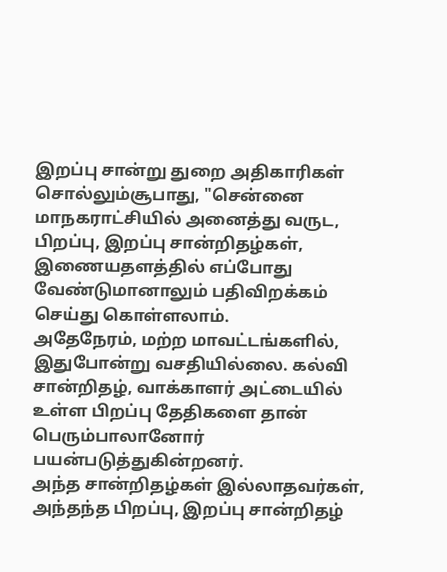இறப்பு சான்று துறை அதிகாரிகள் சொல்லும்சூபாது, "சென்னை மாநகராட்சியில் அனைத்து வருட, பிறப்பு, இறப்பு சான்றிதழ்கள், இணையதளத்தில் எப்போது வேண்டுமானாலும் பதிவிறக்கம் செய்து கொள்ளலாம்.
அதேநேரம், மற்ற மாவட்டங்களில், இதுபோன்று வசதியில்லை. கல்வி சான்றிதழ், வாக்காளர் அட்டையில் உள்ள பிறப்பு தேதிகளை தான் பெரும்பாலானோர் பயன்படுத்துகின்றனர்.
அந்த சான்றிதழ்கள் இல்லாதவர்கள், அந்தந்த பிறப்பு, இறப்பு சான்றிதழ்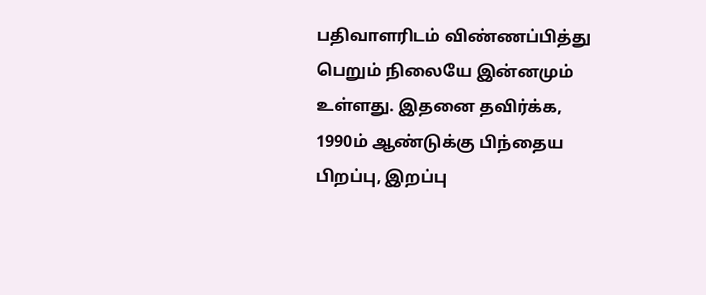பதிவாளரிடம் விண்ணப்பித்து பெறும் நிலையே இன்னமும் உள்ளது. இதனை தவிர்க்க, 1990ம் ஆண்டுக்கு பிந்தைய பிறப்பு, இறப்பு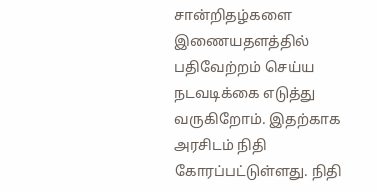சான்றிதழ்களை இணையதளத்தில் பதிவேற்றம் செய்ய நடவடிக்கை எடுத்து வருகிறோம். இதற்காக அரசிடம் நிதி கோரப்பட்டுள்ளது. நிதி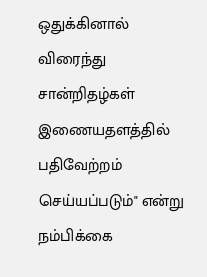ஒதுக்கினால் விரைந்து சான்றிதழ்கள் இணையதளத்தில் பதிவேற்றம் செய்யப்படும்" என்று நம்பிக்கை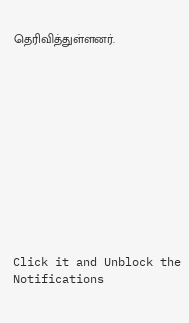தெரிவித்துள்ளனர்.












Click it and Unblock the Notifications